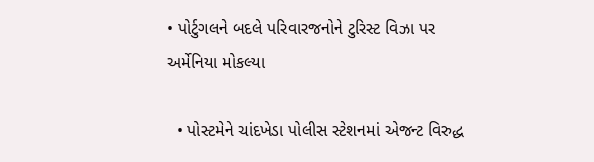• પોર્ટુગલને બદલે પરિવારજનોને ટુરિસ્ટ વિઝા પર અર્મેનિયા મોકલ્યા

  • પોસ્ટમેને ચાંદખેડા પોલીસ સ્ટેશનમાં એજન્ટ વિરુદ્ધ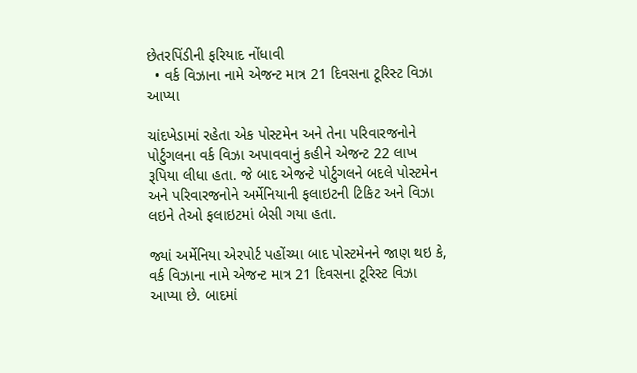છેતરપિંડીની ફરિયાદ નોંધાવી
  • વર્ક વિઝાના નામે એજન્ટ માત્ર 21 દિવસના ટૂરિસ્ટ વિઝા આપ્યા

ચાંદખેડામાં રહેતા એક પોસ્ટમેન અને તેના પરિવારજનોને પોર્ટુગલના વર્ક વિઝા અપાવવાનું કહીને એજન્ટ 22 લાખ રૂપિયા લીધા હતા. જે બાદ એજન્ટે પોર્ટુગલને બદલે પોસ્ટમેન અને પરિવારજનોને અર્મેનિયાની ફલાઇટની ટિકિટ અને વિઝા લઇને તેઓ ફલાઇટમાં બેસી ગયા હતા.

જ્યાં અર્મેનિયા એરપોર્ટ પહોંચ્યા બાદ પોસ્ટમેનને જાણ થઇ કે, વર્ક વિઝાના નામે એજન્ટ માત્ર 21 દિવસના ટૂરિસ્ટ વિઝા આપ્યા છે. બાદમાં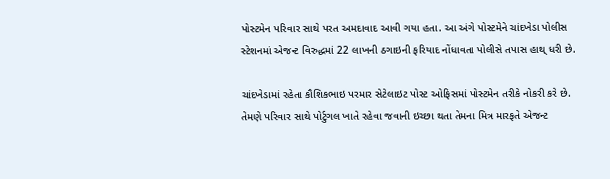પોસ્ટમેન પરિવાર સાથે પરત અમદાવાદ આવી ગયા હતા. આ અંગે પોસ્ટમેને ચાંદખેડા પોલીસ સ્ટેશનમાં એજન્ટ વિરુદ્ધમાં 22 લાખની ઠગાઇની ફરિયાદ નોંધાવતા પોલીસે તપાસ હાથ્ ધરી છે.

ચાંદખેડામાં રહેતા કૌશિકભાઇ પરમાર સેટેલાઇટ પોસ્ટ ઓફિસમાં પોસ્ટમેન તરીકે નોકરી કરે છે. તેમણે પરિવાર સાથે પોર્ટુગલ ખાતે રહેવા જવાની ઇચ્છા થતા તેમના મિત્ર મારફતે એજન્ટ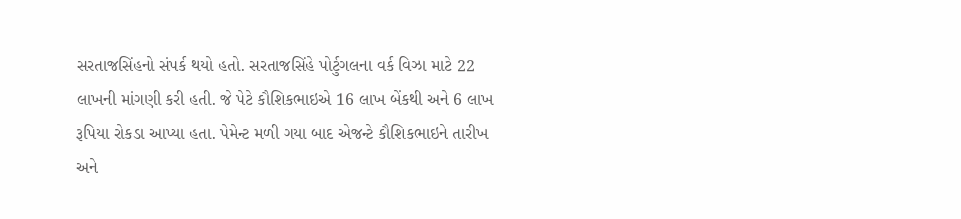સરતાજસિંહનો સંપર્ક થયો હતો. સરતાજસિંહે પોર્ટુગલના વર્ક વિઝા માટે 22 લાખની માંગણી કરી હતી. જે પેટે કૌશિકભાઇએ 16 લાખ બેંકથી અને 6 લાખ રૂપિયા રોકડા આપ્યા હતા. પેમેન્ટ મળી ગયા બાદ એજન્ટે કૌશિકભાઇને તારીખ અને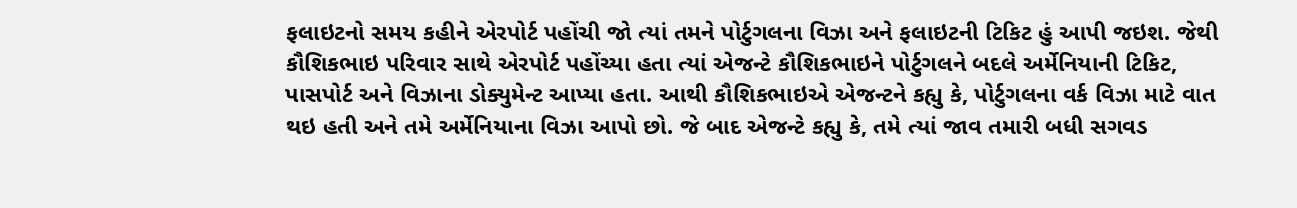ફલાઇટનો સમય કહીને એરપોર્ટ પહોંચી જો ત્યાં તમને પોર્ટુગલના વિઝા અને ફલાઇટની ટિકિટ હું આપી જઇશ. જેથી કૌશિકભાઇ પરિવાર સાથે એરપોર્ટ પહોંચ્યા હતા ત્યાં એજન્ટે કૌશિકભાઇને પોર્ટુગલને બદલે અર્મેનિયાની ટિકિટ, પાસપોર્ટ અને વિઝાના ડોક્યુમેન્ટ આપ્યા હતા. આથી કૌશિકભાઇએ એજન્ટને કહ્યુ કે, પોર્ટુગલના વર્ક વિઝા માટે વાત થઇ હતી અને તમે અર્મેનિયાના વિઝા આપો છો. જે બાદ એજન્ટે કહ્યુ કે, તમે ત્યાં જાવ તમારી બધી સગવડ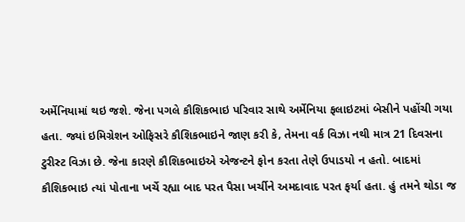અર્મેનિયામાં થઇ જશે. જેના પગલે કૌશિકભાઇ પરિવાર સાથે અર્મેનિયા ફલાઇટમાં બેસીને પહોંચી ગયા હતા. જ્યાં ઇમિગ્રેશન ઓફિસરે કૌશિકભાઇને જાણ કરી કે, તેમના વર્ક વિઝા નથી માત્ર 21 દિવસના ટુરીસ્ટ વિઝા છે. જેના કારણે કૌશિકભાઇએ એજન્ટને ફોન કરતા તેણે ઉપાડયો ન હતો. બાદમાં કૌશિકભાઇ ત્યાં પોતાના ખર્ચે રહ્યા બાદ પરત પૈસા ખર્ચીને અમદાવાદ પરત ફર્યા હતા. હું તમને થોડા જ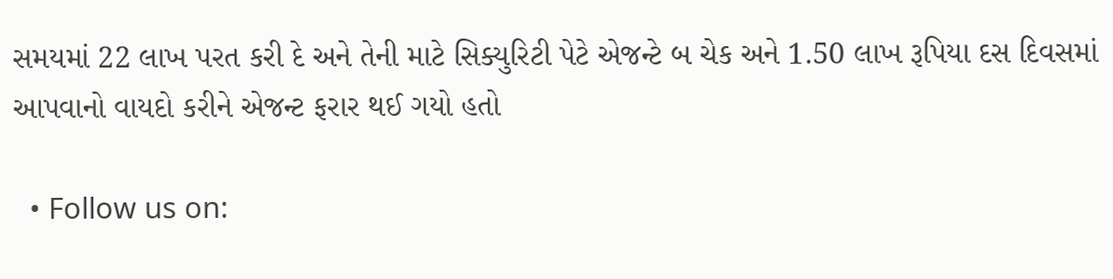સમયમાં 22 લાખ પરત કરી દે અને તેની માટે સિક્યુરિટી પેટે એજન્ટે બ ચેક અને 1.50 લાખ રૂપિયા દસ દિવસમાં આપવાનો વાયદો કરીને એજન્ટ ફરાર થઈ ગયો હતો

  • Follow us on: